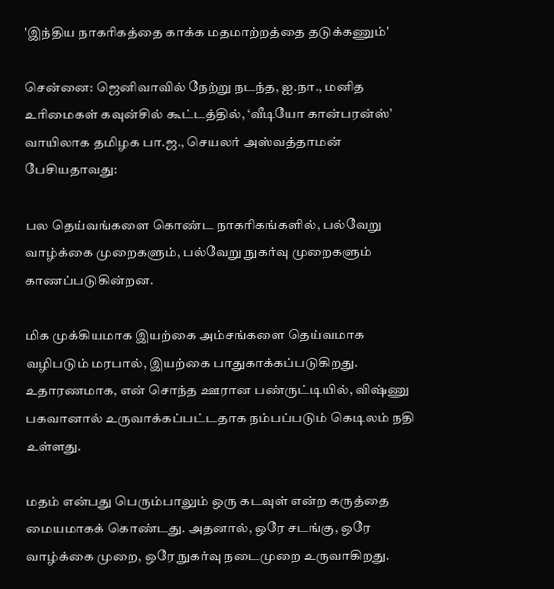'இந்திய நாகரிகத்தை காக்க மதமாற்றத்தை தடுக்கணும்'

சென்னை: ஜெனிவாவில் நேற்று நடந்த, ஐ.நா., மனித உரிமைகள் கவுன்சில் கூட்டத்தில், ‘வீடியோ கான்பரன்ஸ்’ வாயிலாக தமிழக பா.ஜ., செயலர் அஸ்வத்தாமன் பேசியதாவது:

பல தெய்வங்களை கொண்ட நாகரிகங்களில், பல்வேறு வாழ்க்கை முறைகளும், பல்வேறு நுகர்வு முறைகளும் காணப்படுகின்றன.

மிக முக்கியமாக இயற்கை அம்சங்களை தெய்வமாக வழிபடும் மரபால், இயற்கை பாதுகாக்கப்படுகிறது. உதாரணமாக, என் சொந்த ஊரான பண்ருட்டியில், விஷ்ணு பகவானால் உருவாக்கப்பட்டதாக நம்பப்படும் கெடிலம் நதி உள்ளது.

மதம் என்பது பெரும்பாலும் ஒரு கடவுள் என்ற கருத்தை மையமாகக் கொண்டது. அதனால், ஒரே சடங்கு, ஒரே வாழ்க்கை முறை, ஒரே நுகர்வு நடைமுறை உருவாகிறது.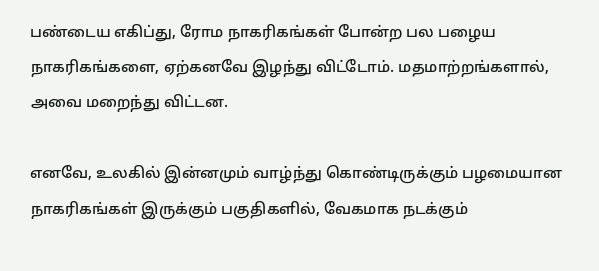பண்டைய எகிப்து, ரோம நாகரிகங்கள் போன்ற பல பழைய நாகரிகங்களை, ஏற்கனவே இழந்து விட்டோம். மதமாற்றங்களால், அவை மறைந்து விட்டன.

எனவே, உலகில் இன்னமும் வாழ்ந்து கொண்டிருக்கும் பழமையான நாகரிகங்கள் இருக்கும் பகுதிகளில், வேகமாக நடக்கும்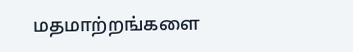மதமாற்றங்களை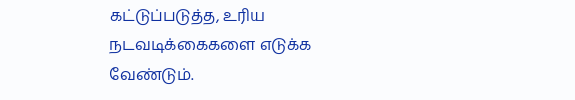கட்டுப்படுத்த, உரிய நடவடிக்கைகளை எடுக்க வேண்டும்.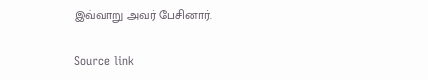இவ்வாறு அவர் பேசினார்.

Source link